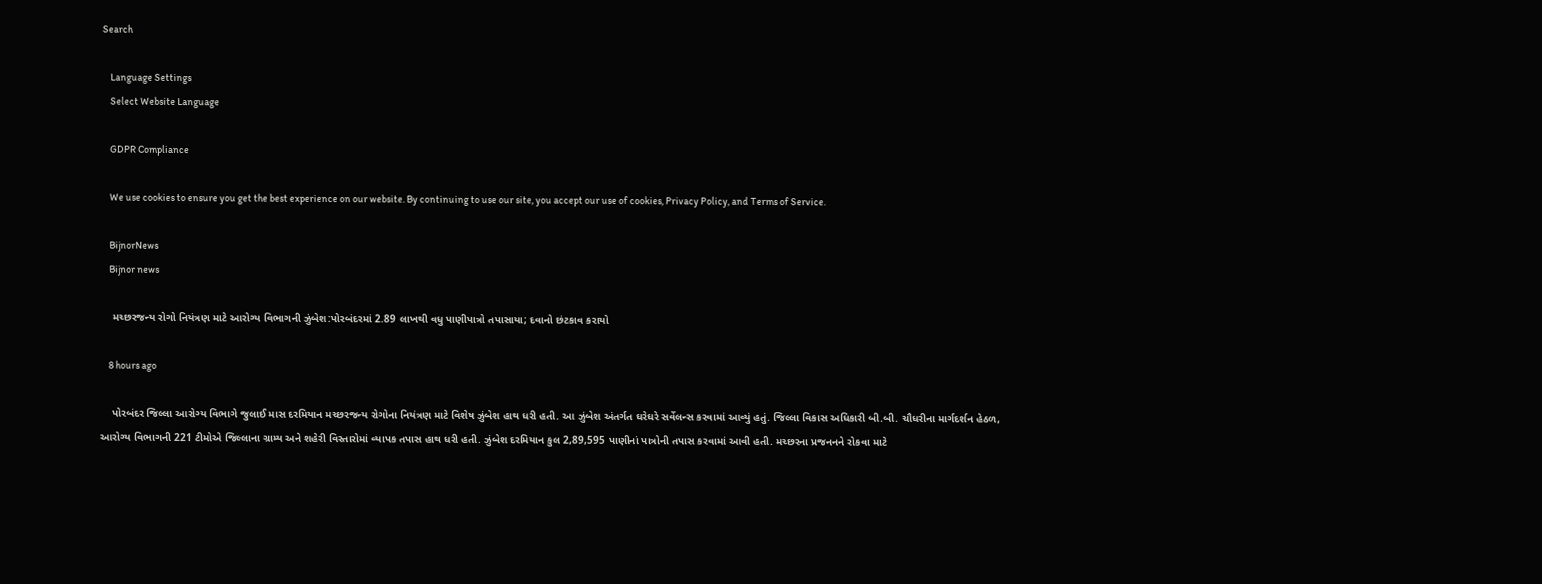Search

    Language Settings
    Select Website Language

    GDPR Compliance

    We use cookies to ensure you get the best experience on our website. By continuing to use our site, you accept our use of cookies, Privacy Policy, and Terms of Service.

    BijnorNews
    Bijnor news

    મચ્છરજન્ય રોગો નિયંત્રણ માટે આરોગ્ય વિભાગની ઝુંબેશ:પોરબંદરમાં 2.89 લાખથી વધુ પાણીપાત્રો તપાસાયા; દવાનો છંટકાવ કરાયો

    8 hours ago

    પોરબંદર જિલ્લા આરોગ્ય વિભાગે જુલાઈ માસ દરમિયાન મચ્છરજન્ય રોગોના નિયંત્રણ માટે વિશેષ ઝુંબેશ હાથ ધરી હતી. આ ઝુંબેશ અંતર્ગત ઘરેઘરે સર્વેલન્સ કરવામાં આવ્યું હતું. જિલ્લા વિકાસ અધિકારી બી.બી. ચૌધરીના માર્ગદર્શન હેઠળ, આરોગ્ય વિભાગની 221 ટીમોએ જિલ્લાના ગ્રામ્ય અને શહેરી વિસ્તારોમાં વ્યાપક તપાસ હાથ ધરી હતી. ઝુંબેશ દરમિયાન કુલ 2,89,595 પાણીનાં પાત્રોની તપાસ કરવામાં આવી હતી. મચ્છરના પ્રજનનને રોકવા માટે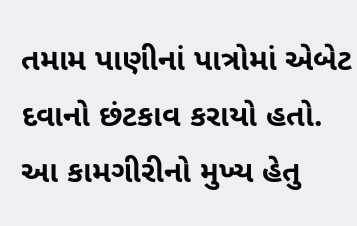તમામ પાણીનાં પાત્રોમાં એબેટ દવાનો છંટકાવ કરાયો હતો. આ કામગીરીનો મુખ્ય હેતુ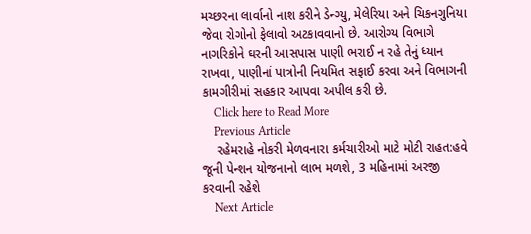મચ્છરના લાર્વાનો નાશ કરીને ડેન્ગ્યુ, મેલેરિયા અને ચિકનગુનિયા જેવા રોગોનો ફેલાવો અટકાવવાનો છે. આરોગ્ય વિભાગે નાગરિકોને ઘરની આસપાસ પાણી ભરાઈ ન રહે તેનું ધ્યાન રાખવા, પાણીનાં પાત્રોની નિયમિત સફાઈ કરવા અને વિભાગની કામગીરીમાં સહકાર આપવા અપીલ કરી છે.
    Click here to Read More
    Previous Article
    રહેમરાહે નોકરી મેળવનારા કર્મચારીઓ માટે મોટી રાહત:હવે જૂની પેન્શન યોજનાનો લાભ મળશે, 3 મહિનામાં અરજી કરવાની રહેશે
    Next Article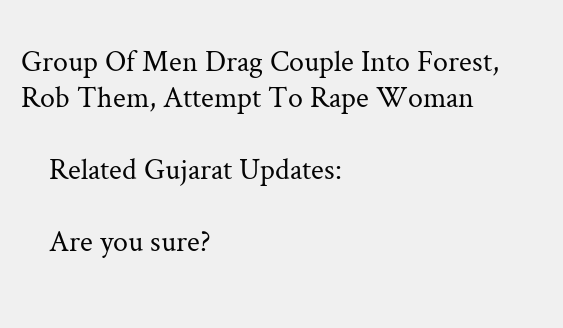Group Of Men Drag Couple Into Forest, Rob Them, Attempt To Rape Woman

    Related Gujarat Updates:

    Are you sure?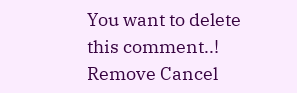You want to delete this comment..! Remove Cancel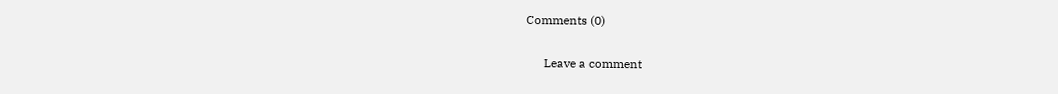Comments (0)

      Leave a comment